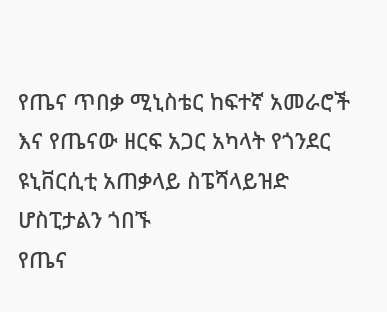የጤና ጥበቃ ሚኒስቴር ከፍተኛ አመራሮች እና የጤናው ዘርፍ አጋር አካላት የጎንደር ዩኒቨርሲቲ አጠቃላይ ስፔሻላይዝድ ሆስፒታልን ጎበኙ
የጤና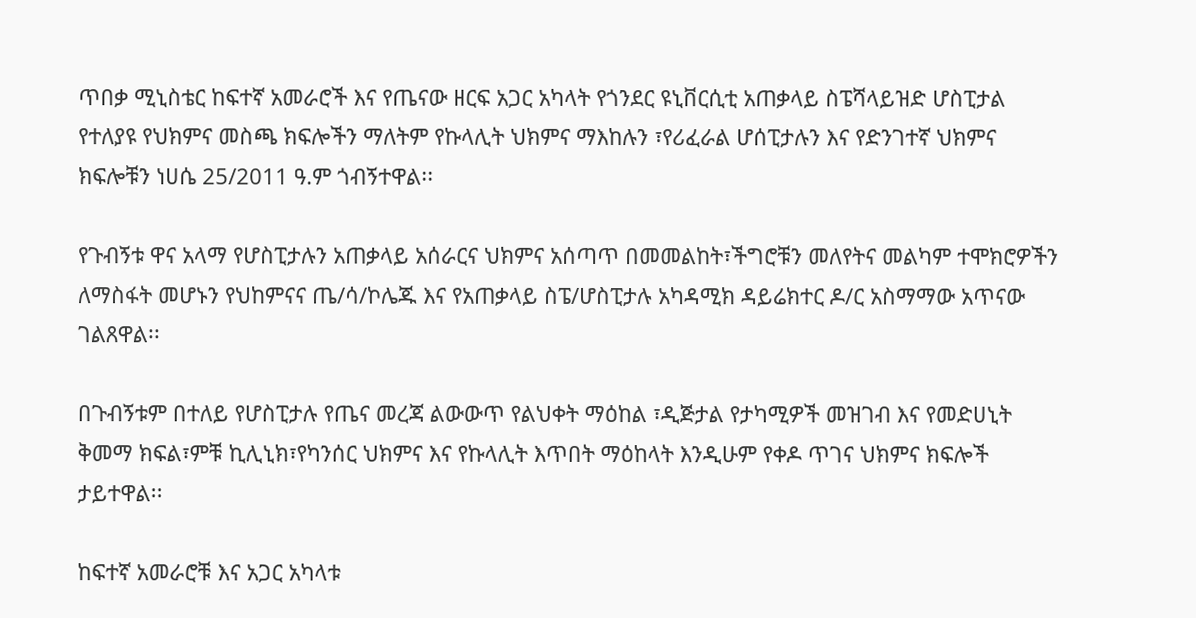ጥበቃ ሚኒስቴር ከፍተኛ አመራሮች እና የጤናው ዘርፍ አጋር አካላት የጎንደር ዩኒቨርሲቲ አጠቃላይ ስፔሻላይዝድ ሆስፒታል የተለያዩ የህክምና መስጫ ክፍሎችን ማለትም የኩላሊት ህክምና ማእከሉን ፣የሪፈራል ሆሰፒታሉን እና የድንገተኛ ህክምና ክፍሎቹን ነሀሴ 25/2011 ዓ.ም ጎብኝተዋል፡፡

የጉብኝቱ ዋና አላማ የሆስፒታሉን አጠቃላይ አሰራርና ህክምና አሰጣጥ በመመልከት፣ችግሮቹን መለየትና መልካም ተሞክሮዎችን ለማስፋት መሆኑን የህከምናና ጤ/ሳ/ኮሌጁ እና የአጠቃላይ ስፔ/ሆስፒታሉ አካዳሚክ ዳይሬክተር ዶ/ር አስማማው አጥናው ገልጸዋል፡፡

በጉብኝቱም በተለይ የሆስፒታሉ የጤና መረጃ ልውውጥ የልህቀት ማዕከል ፣ዲጅታል የታካሚዎች መዝገብ እና የመድሀኒት ቅመማ ክፍል፣ምቹ ኪሊኒክ፣የካንሰር ህክምና እና የኩላሊት እጥበት ማዕከላት እንዲሁም የቀዶ ጥገና ህክምና ክፍሎች ታይተዋል፡፡

ከፍተኛ አመራሮቹ እና አጋር አካላቱ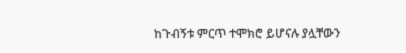ከጉብኝቱ ምርጥ ተሞክሮ ይሆናሉ ያሏቸውን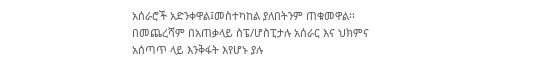አሰራሮች አድንቀዋል፤መስተካከል ያለበትንም ጠቁመዋል፡፡ በመጨረሻም በአጠቃላይ ስፔ/ሆስፒታሉ አሰራር እና ህክምና አሰጣጥ ላይ እንቅፋት እየሆኑ ያሉ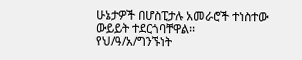ሁኔታዎች በሆስፒታሉ አመራሮች ተነስተው ውይይት ተደርጎባቸዋል፡፡
የህ/ዓ/አ/ግንኙነት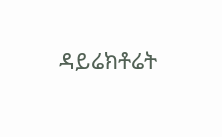ዳይሬክቶሬት